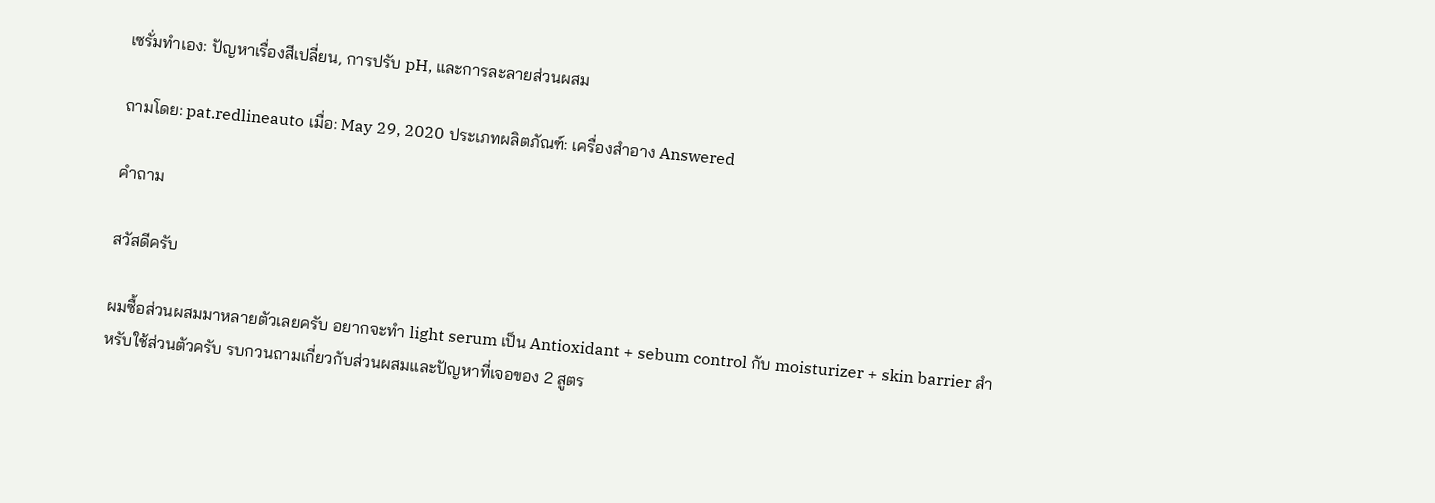เซรั่มทำเอง: ปัญหาเรื่องสีเปลี่ยน, การปรับ pH, และการละลายส่วนผสม

ถามโดย: pat.redlineauto เมื่อ: May 29, 2020 ประเภทผลิตภัณฑ์: เครื่องสำอาง Answered

คำถาม

สวัสดีครับ

ผมซื้อส่วนผสมมาหลายตัวเลยครับ อยากจะทำ light serum เป็น Antioxidant + sebum control กับ moisturizer + skin barrier สำหรับใช้ส่วนตัวครับ รบกวนถามเกี่ยวกับส่วนผสมและปัญหาที่เจอของ 2 สูตร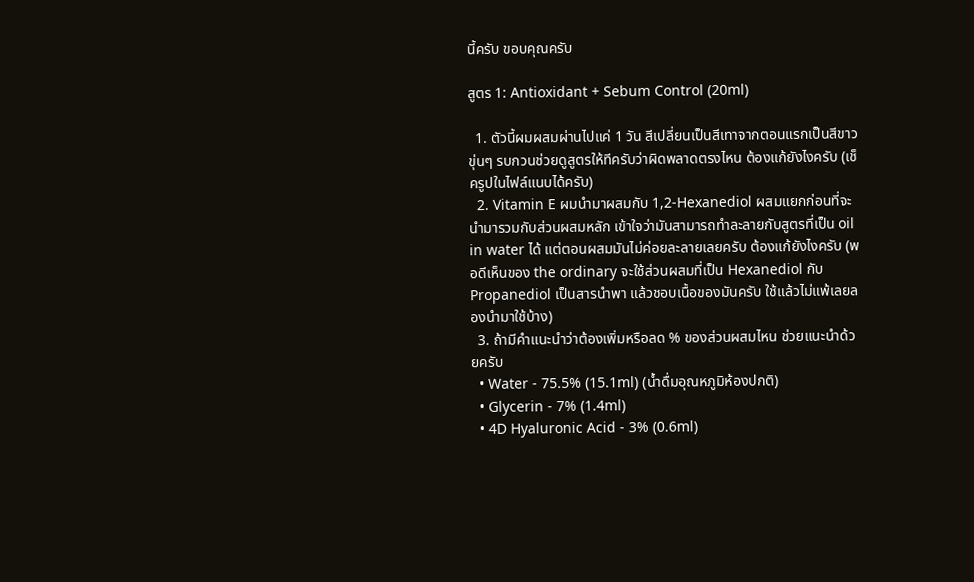นี้ครับ ขอบคุณครับ

สูตร 1: Antioxidant + Sebum Control (20ml)

  1. ตัวนี้ผมผสมผ่านไปแค่ 1 วัน สีเปลี่ยนเป็นสีเทาจากตอนแรกเป็นสีขาวขุ่นๆ รบกวนช่วยดูสูตรให้ทีครับว่าผิดพลาดตรงไหน ต้องแก้ยังไงครับ (เช็ครูปในไฟล์แนบได้ครับ)
  2. Vitamin E ผมนำมาผสมกับ 1,2-Hexanediol ผสมแยกก่อนที่จะนำมารวมกับส่วนผสมหลัก เข้าใจว่ามันสามารถทำละลายกับสูตรที่เป็น oil in water ได้ แต่ตอนผสมมันไม่ค่อยละลายเลยครับ ต้องแก้ยังไงครับ (พอดีเห็นของ the ordinary จะใช้ส่วนผสมที่เป็น Hexanediol กับ Propanediol เป็นสารนำพา แล้วชอบเนื้อของมันครับ ใช้แล้วไม่แพ้เลยลองนำมาใช้บ้าง)
  3. ถ้ามีคำแนะนำว่าต้องเพิ่มหรือลด % ของส่วนผสมไหน ช่วยแนะนำด้วยครับ
  • Water - 75.5% (15.1ml) (น้ำดื่มอุณหภูมิห้องปกติ)
  • Glycerin - 7% (1.4ml)
  • 4D Hyaluronic Acid - 3% (0.6ml)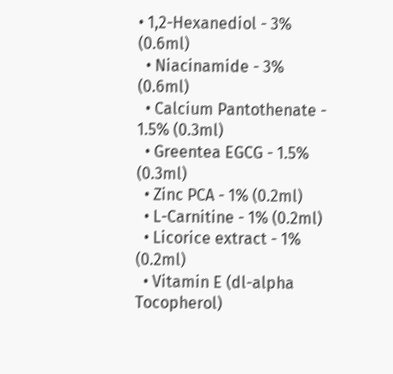• 1,2-Hexanediol - 3% (0.6ml)
  • Niacinamide - 3% (0.6ml)
  • Calcium Pantothenate - 1.5% (0.3ml)
  • Greentea EGCG - 1.5% (0.3ml)
  • Zinc PCA - 1% (0.2ml)
  • L-Carnitine - 1% (0.2ml)
  • Licorice extract - 1% (0.2ml)
  • Vitamin E (dl-alpha Tocopherol)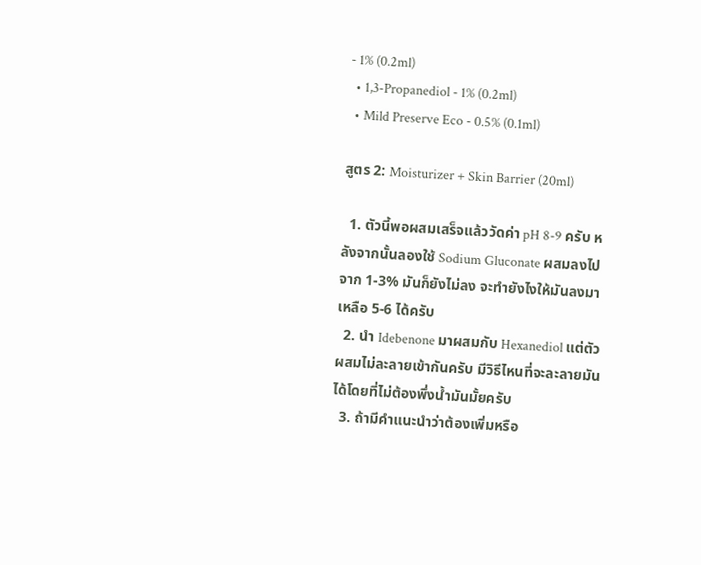- 1% (0.2ml)
  • 1,3-Propanediol - 1% (0.2ml)
  • Mild Preserve Eco - 0.5% (0.1ml)

สูตร 2: Moisturizer + Skin Barrier (20ml)

  1. ตัวนี้พอผสมเสร็จแล้ววัดค่า pH 8-9 ครับ หลังจากนั้นลองใช้ Sodium Gluconate ผสมลงไปจาก 1-3% มันก็ยังไม่ลง จะทำยังไงให้มันลงมาเหลือ 5-6 ได้ครับ
  2. นำ Idebenone มาผสมกับ Hexanediol แต่ตัวผสมไม่ละลายเข้ากันครับ มีวิธีไหนที่จะละลายมันได้โดยที่ไม่ต้องพึ่งน้ำมันมั้ยครับ
  3. ถ้ามีคำแนะนำว่าต้องเพิ่มหรือ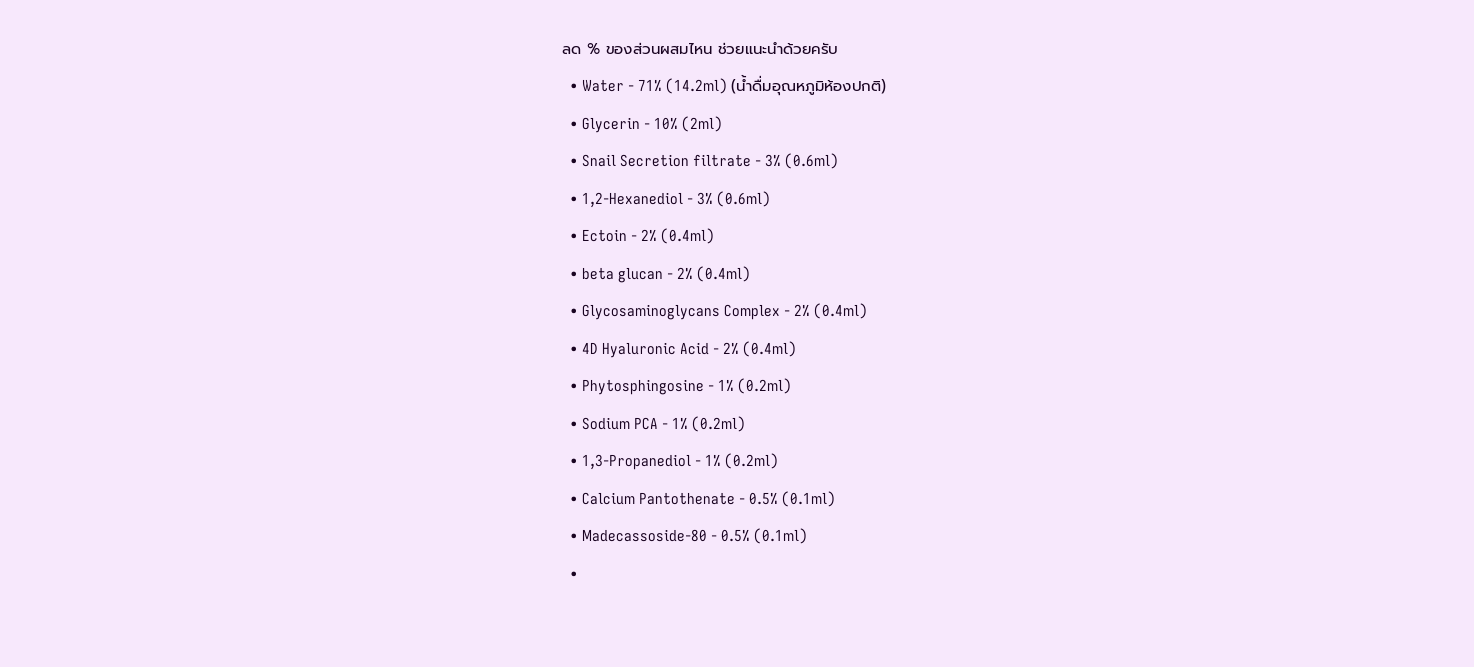ลด % ของส่วนผสมไหน ช่วยแนะนำด้วยครับ
  • Water - 71% (14.2ml) (น้ำดื่มอุณหภูมิห้องปกติ)
  • Glycerin - 10% (2ml)
  • Snail Secretion filtrate - 3% (0.6ml)
  • 1,2-Hexanediol - 3% (0.6ml)
  • Ectoin - 2% (0.4ml)
  • beta glucan - 2% (0.4ml)
  • Glycosaminoglycans Complex - 2% (0.4ml)
  • 4D Hyaluronic Acid - 2% (0.4ml)
  • Phytosphingosine - 1% (0.2ml)
  • Sodium PCA - 1% (0.2ml)
  • 1,3-Propanediol - 1% (0.2ml)
  • Calcium Pantothenate - 0.5% (0.1ml)
  • Madecassoside-80 - 0.5% (0.1ml)
  •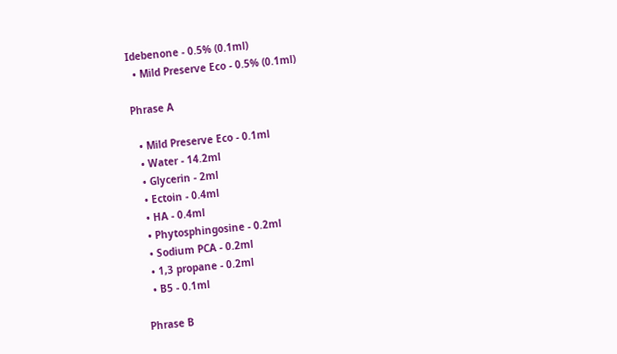Idebenone - 0.5% (0.1ml)
  • Mild Preserve Eco - 0.5% (0.1ml)

Phrase A

  • Mild Preserve Eco - 0.1ml
  • Water - 14.2ml
  • Glycerin - 2ml
  • Ectoin - 0.4ml
  • HA - 0.4ml
  • Phytosphingosine - 0.2ml
  • Sodium PCA - 0.2ml
  • 1,3 propane - 0.2ml
  • B5 - 0.1ml

Phrase B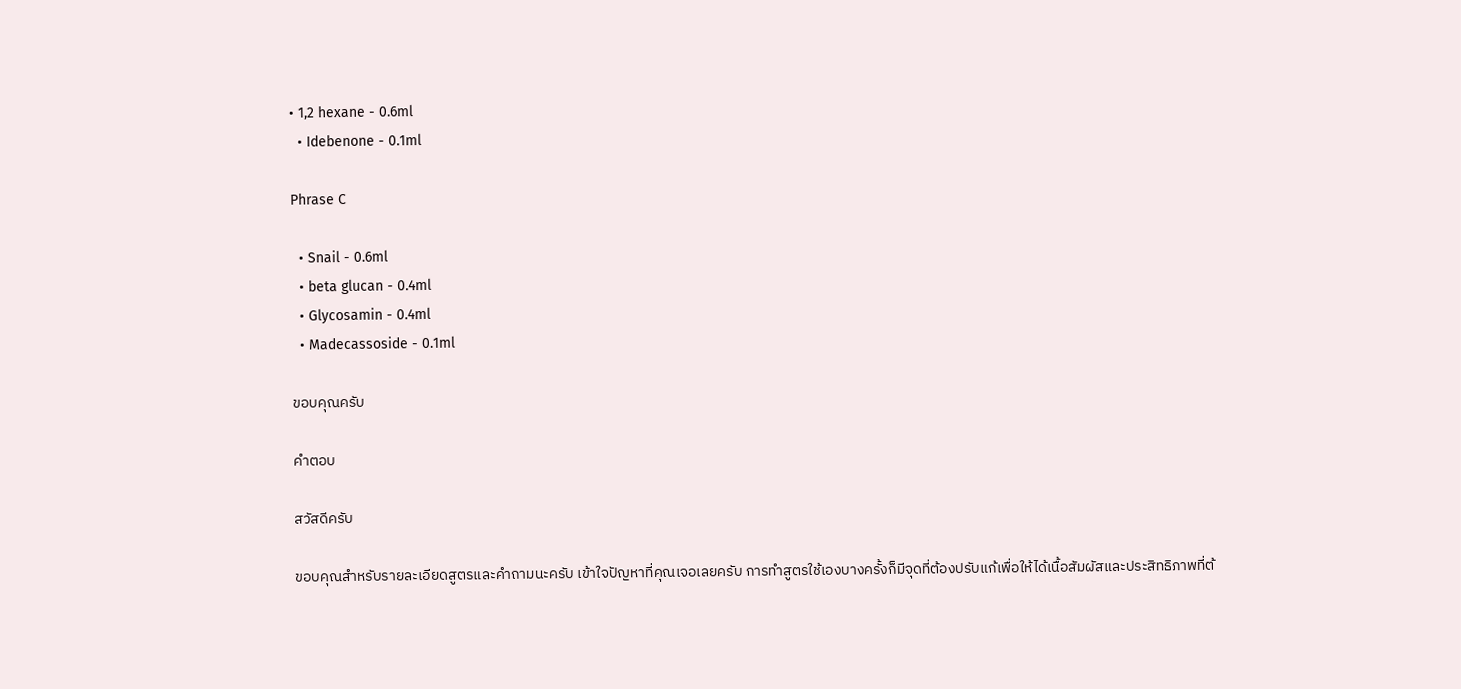• 1,2 hexane - 0.6ml
  • Idebenone - 0.1ml

Phrase C

  • Snail - 0.6ml
  • beta glucan - 0.4ml
  • Glycosamin - 0.4ml
  • Madecassoside - 0.1ml

ขอบคุณครับ

คำตอบ

สวัสดีครับ

ขอบคุณสำหรับรายละเอียดสูตรและคำถามนะครับ เข้าใจปัญหาที่คุณเจอเลยครับ การทำสูตรใช้เองบางครั้งก็มีจุดที่ต้องปรับแก้เพื่อให้ได้เนื้อสัมผัสและประสิทธิภาพที่ต้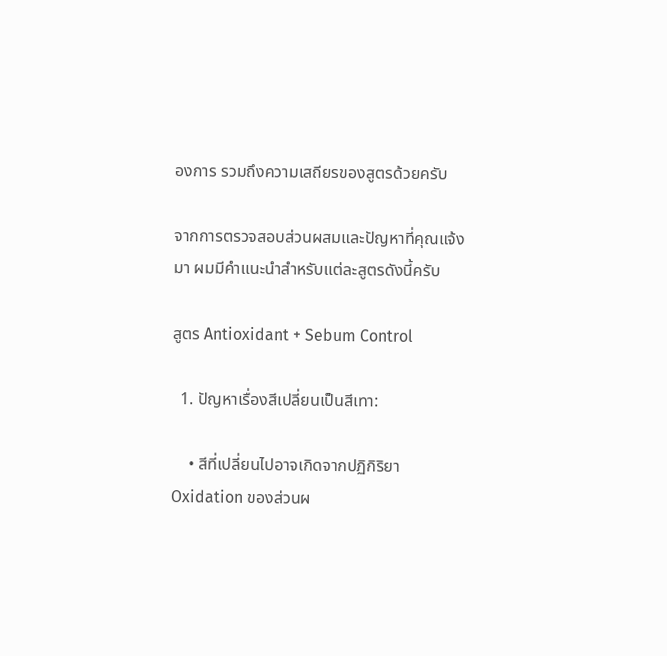องการ รวมถึงความเสถียรของสูตรด้วยครับ

จากการตรวจสอบส่วนผสมและปัญหาที่คุณแจ้งมา ผมมีคำแนะนำสำหรับแต่ละสูตรดังนี้ครับ

สูตร Antioxidant + Sebum Control

  1. ปัญหาเรื่องสีเปลี่ยนเป็นสีเทา:

    • สีที่เปลี่ยนไปอาจเกิดจากปฏิกิริยา Oxidation ของส่วนผ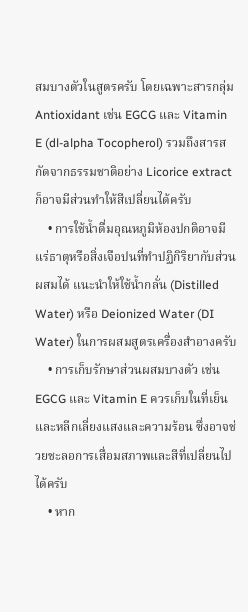สมบางตัวในสูตรครับ โดยเฉพาะสารกลุ่ม Antioxidant เช่น EGCG และ Vitamin E (dl-alpha Tocopherol) รวมถึงสารสกัดจากธรรมชาติอย่าง Licorice extract ก็อาจมีส่วนทำให้สีเปลี่ยนได้ครับ
    • การใช้น้ำดื่มอุณหภูมิห้องปกติอาจมีแร่ธาตุหรือสิ่งเจือปนที่ทำปฏิกิริยากับส่วนผสมได้ แนะนำให้ใช้น้ำกลั่น (Distilled Water) หรือ Deionized Water (DI Water) ในการผสมสูตรเครื่องสำอางครับ
    • การเก็บรักษาส่วนผสมบางตัว เช่น EGCG และ Vitamin E ควรเก็บในที่เย็นและหลีกเลี่ยงแสงและความร้อน ซึ่งอาจช่วยชะลอการเสื่อมสภาพและสีที่เปลี่ยนไปได้ครับ
    • หาก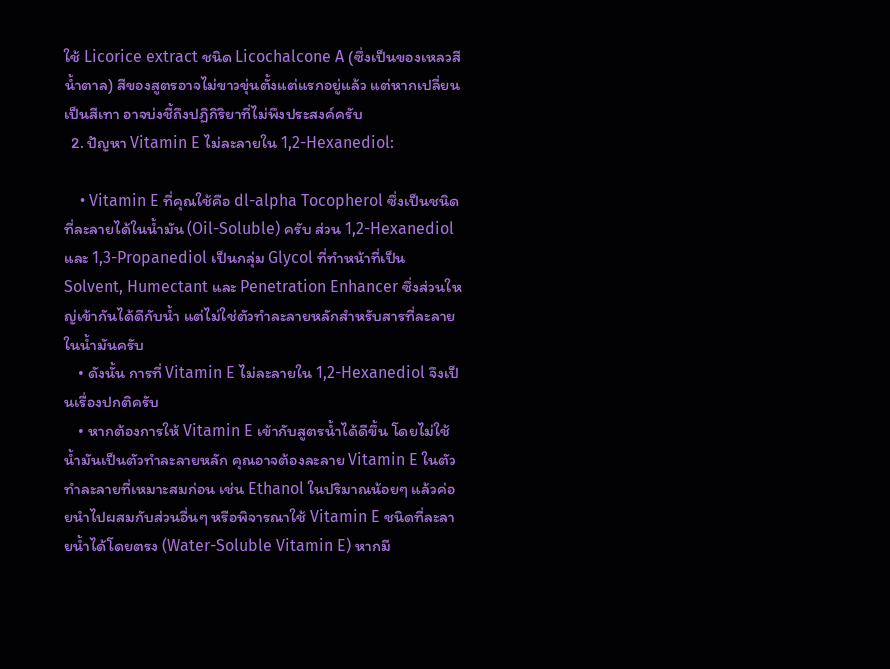ใช้ Licorice extract ชนิด Licochalcone A (ซึ่งเป็นของเหลวสีน้ำตาล) สีของสูตรอาจไม่ขาวขุ่นตั้งแต่แรกอยู่แล้ว แต่หากเปลี่ยนเป็นสีเทา อาจบ่งชี้ถึงปฏิกิริยาที่ไม่พึงประสงค์ครับ
  2. ปัญหา Vitamin E ไม่ละลายใน 1,2-Hexanediol:

    • Vitamin E ที่คุณใช้คือ dl-alpha Tocopherol ซึ่งเป็นชนิดที่ละลายได้ในน้ำมัน (Oil-Soluble) ครับ ส่วน 1,2-Hexanediol และ 1,3-Propanediol เป็นกลุ่ม Glycol ที่ทำหน้าที่เป็น Solvent, Humectant และ Penetration Enhancer ซึ่งส่วนใหญ่เข้ากันได้ดีกับน้ำ แต่ไม่ใช่ตัวทำละลายหลักสำหรับสารที่ละลายในน้ำมันครับ
    • ดังนั้น การที่ Vitamin E ไม่ละลายใน 1,2-Hexanediol จึงเป็นเรื่องปกติครับ
    • หากต้องการให้ Vitamin E เข้ากับสูตรน้ำได้ดีขึ้น โดยไม่ใช้น้ำมันเป็นตัวทำละลายหลัก คุณอาจต้องละลาย Vitamin E ในตัวทำละลายที่เหมาะสมก่อน เช่น Ethanol ในปริมาณน้อยๆ แล้วค่อยนำไปผสมกับส่วนอื่นๆ หรือพิจารณาใช้ Vitamin E ชนิดที่ละลายน้ำได้โดยตรง (Water-Soluble Vitamin E) หากมี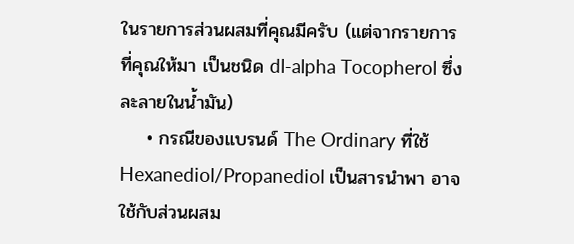ในรายการส่วนผสมที่คุณมีครับ (แต่จากรายการที่คุณให้มา เป็นชนิด dl-alpha Tocopherol ซึ่งละลายในน้ำมัน)
    • กรณีของแบรนด์ The Ordinary ที่ใช้ Hexanediol/Propanediol เป็นสารนำพา อาจใช้กับส่วนผสม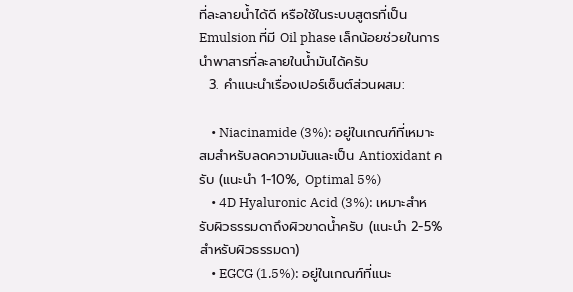ที่ละลายน้ำได้ดี หรือใช้ในระบบสูตรที่เป็น Emulsion ที่มี Oil phase เล็กน้อยช่วยในการนำพาสารที่ละลายในน้ำมันได้ครับ
  3. คำแนะนำเรื่องเปอร์เซ็นต์ส่วนผสม:

    • Niacinamide (3%): อยู่ในเกณฑ์ที่เหมาะสมสำหรับลดความมันและเป็น Antioxidant ครับ (แนะนำ 1-10%, Optimal 5%)
    • 4D Hyaluronic Acid (3%): เหมาะสำหรับผิวธรรมดาถึงผิวขาดน้ำครับ (แนะนำ 2-5% สำหรับผิวธรรมดา)
    • EGCG (1.5%): อยู่ในเกณฑ์ที่แนะ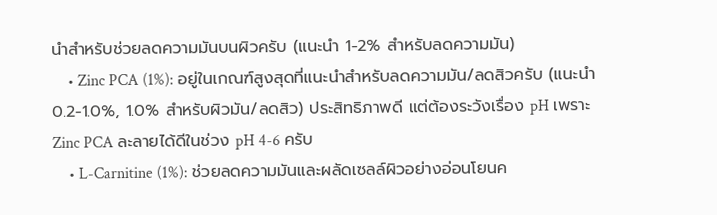นำสำหรับช่วยลดความมันบนผิวครับ (แนะนำ 1-2% สำหรับลดความมัน)
    • Zinc PCA (1%): อยู่ในเกณฑ์สูงสุดที่แนะนำสำหรับลดความมัน/ลดสิวครับ (แนะนำ 0.2-1.0%, 1.0% สำหรับผิวมัน/ลดสิว) ประสิทธิภาพดี แต่ต้องระวังเรื่อง pH เพราะ Zinc PCA ละลายได้ดีในช่วง pH 4-6 ครับ
    • L-Carnitine (1%): ช่วยลดความมันและผลัดเซลล์ผิวอย่างอ่อนโยนค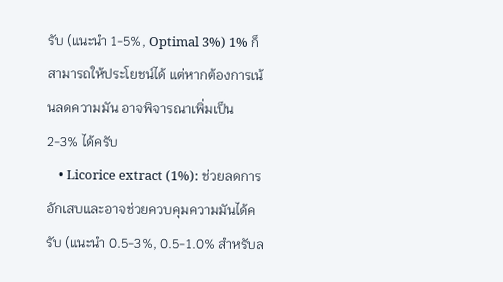รับ (แนะนำ 1-5%, Optimal 3%) 1% ก็สามารถให้ประโยชน์ได้ แต่หากต้องการเน้นลดความมัน อาจพิจารณาเพิ่มเป็น 2-3% ได้ครับ
    • Licorice extract (1%): ช่วยลดการอักเสบและอาจช่วยควบคุมความมันได้ครับ (แนะนำ 0.5-3%, 0.5-1.0% สำหรับล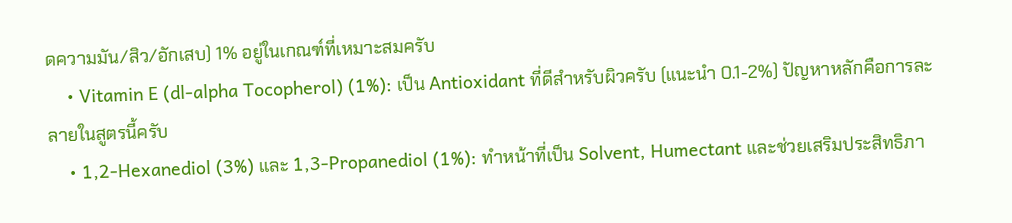ดความมัน/สิว/อักเสบ) 1% อยู่ในเกณฑ์ที่เหมาะสมครับ
    • Vitamin E (dl-alpha Tocopherol) (1%): เป็น Antioxidant ที่ดีสำหรับผิวครับ (แนะนำ 0.1-2%) ปัญหาหลักคือการละลายในสูตรนี้ครับ
    • 1,2-Hexanediol (3%) และ 1,3-Propanediol (1%): ทำหน้าที่เป็น Solvent, Humectant และช่วยเสริมประสิทธิภา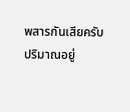พสารกันเสียครับ ปริมาณอยู่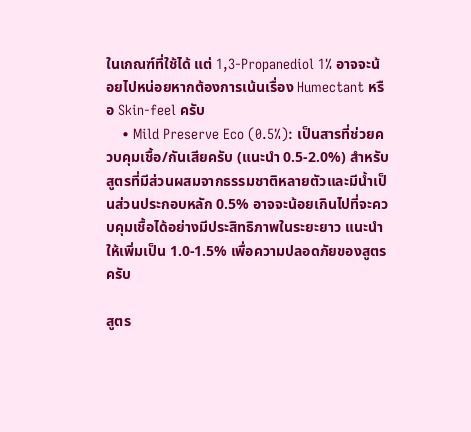ในเกณฑ์ที่ใช้ได้ แต่ 1,3-Propanediol 1% อาจจะน้อยไปหน่อยหากต้องการเน้นเรื่อง Humectant หรือ Skin-feel ครับ
    • Mild Preserve Eco (0.5%): เป็นสารที่ช่วยควบคุมเชื้อ/กันเสียครับ (แนะนำ 0.5-2.0%) สำหรับสูตรที่มีส่วนผสมจากธรรมชาติหลายตัวและมีน้ำเป็นส่วนประกอบหลัก 0.5% อาจจะน้อยเกินไปที่จะควบคุมเชื้อได้อย่างมีประสิทธิภาพในระยะยาว แนะนำให้เพิ่มเป็น 1.0-1.5% เพื่อความปลอดภัยของสูตรครับ

สูตร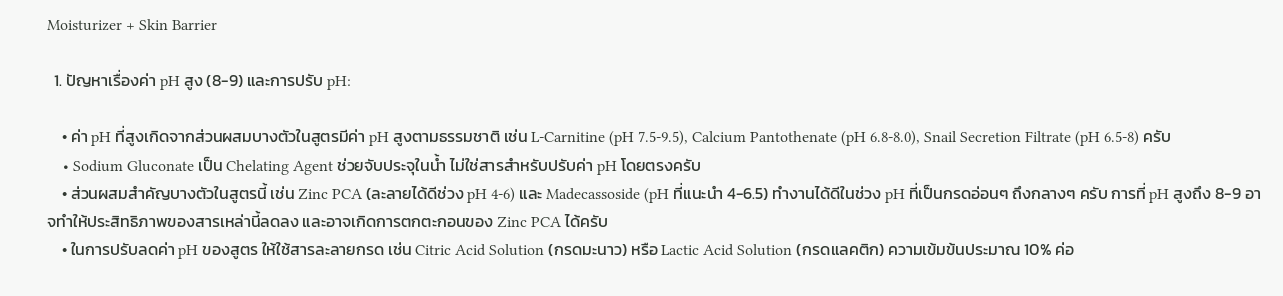Moisturizer + Skin Barrier

  1. ปัญหาเรื่องค่า pH สูง (8-9) และการปรับ pH:

    • ค่า pH ที่สูงเกิดจากส่วนผสมบางตัวในสูตรมีค่า pH สูงตามธรรมชาติ เช่น L-Carnitine (pH 7.5-9.5), Calcium Pantothenate (pH 6.8-8.0), Snail Secretion Filtrate (pH 6.5-8) ครับ
    • Sodium Gluconate เป็น Chelating Agent ช่วยจับประจุในน้ำ ไม่ใช่สารสำหรับปรับค่า pH โดยตรงครับ
    • ส่วนผสมสำคัญบางตัวในสูตรนี้ เช่น Zinc PCA (ละลายได้ดีช่วง pH 4-6) และ Madecassoside (pH ที่แนะนำ 4-6.5) ทำงานได้ดีในช่วง pH ที่เป็นกรดอ่อนๆ ถึงกลางๆ ครับ การที่ pH สูงถึง 8-9 อาจทำให้ประสิทธิภาพของสารเหล่านี้ลดลง และอาจเกิดการตกตะกอนของ Zinc PCA ได้ครับ
    • ในการปรับลดค่า pH ของสูตร ให้ใช้สารละลายกรด เช่น Citric Acid Solution (กรดมะนาว) หรือ Lactic Acid Solution (กรดแลคติก) ความเข้มข้นประมาณ 10% ค่อ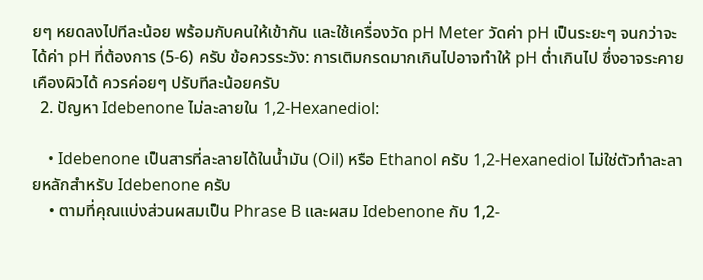ยๆ หยดลงไปทีละน้อย พร้อมกับคนให้เข้ากัน และใช้เครื่องวัด pH Meter วัดค่า pH เป็นระยะๆ จนกว่าจะได้ค่า pH ที่ต้องการ (5-6) ครับ ข้อควรระวัง: การเติมกรดมากเกินไปอาจทำให้ pH ต่ำเกินไป ซึ่งอาจระคายเคืองผิวได้ ควรค่อยๆ ปรับทีละน้อยครับ
  2. ปัญหา Idebenone ไม่ละลายใน 1,2-Hexanediol:

    • Idebenone เป็นสารที่ละลายได้ในน้ำมัน (Oil) หรือ Ethanol ครับ 1,2-Hexanediol ไม่ใช่ตัวทำละลายหลักสำหรับ Idebenone ครับ
    • ตามที่คุณแบ่งส่วนผสมเป็น Phrase B และผสม Idebenone กับ 1,2-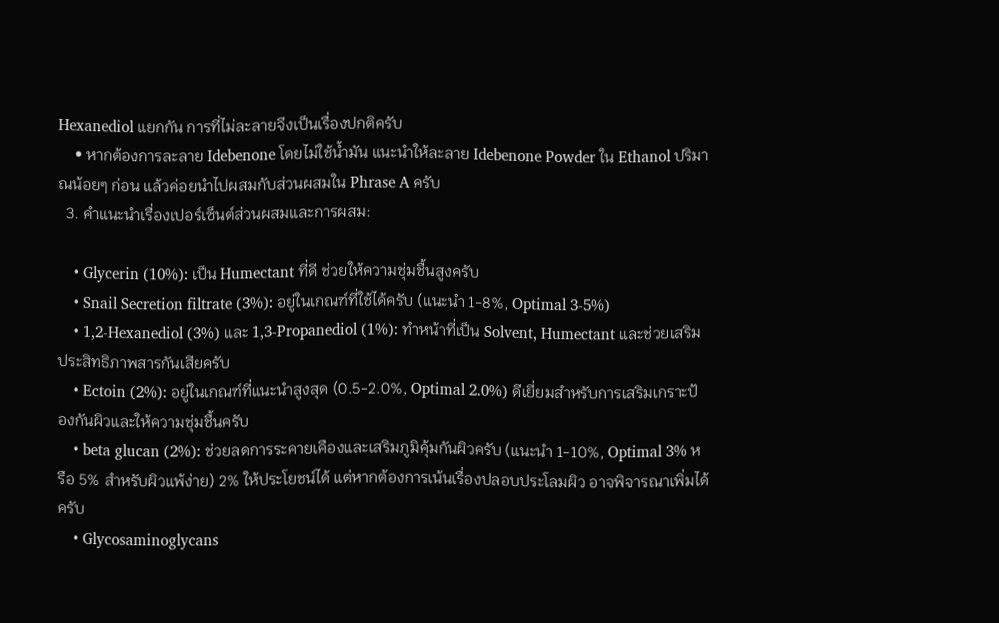Hexanediol แยกกัน การที่ไม่ละลายจึงเป็นเรื่องปกติครับ
    • หากต้องการละลาย Idebenone โดยไม่ใช้น้ำมัน แนะนำให้ละลาย Idebenone Powder ใน Ethanol ปริมาณน้อยๆ ก่อน แล้วค่อยนำไปผสมกับส่วนผสมใน Phrase A ครับ
  3. คำแนะนำเรื่องเปอร์เซ็นต์ส่วนผสมและการผสม:

    • Glycerin (10%): เป็น Humectant ที่ดี ช่วยให้ความชุ่มชื้นสูงครับ
    • Snail Secretion filtrate (3%): อยู่ในเกณฑ์ที่ใช้ได้ครับ (แนะนำ 1-8%, Optimal 3-5%)
    • 1,2-Hexanediol (3%) และ 1,3-Propanediol (1%): ทำหน้าที่เป็น Solvent, Humectant และช่วยเสริมประสิทธิภาพสารกันเสียครับ
    • Ectoin (2%): อยู่ในเกณฑ์ที่แนะนำสูงสุด (0.5-2.0%, Optimal 2.0%) ดีเยี่ยมสำหรับการเสริมเกราะป้องกันผิวและให้ความชุ่มชื้นครับ
    • beta glucan (2%): ช่วยลดการระคายเคืองและเสริมภูมิคุ้มกันผิวครับ (แนะนำ 1-10%, Optimal 3% หรือ 5% สำหรับผิวแพ้ง่าย) 2% ให้ประโยชน์ได้ แต่หากต้องการเน้นเรื่องปลอบประโลมผิว อาจพิจารณาเพิ่มได้ครับ
    • Glycosaminoglycans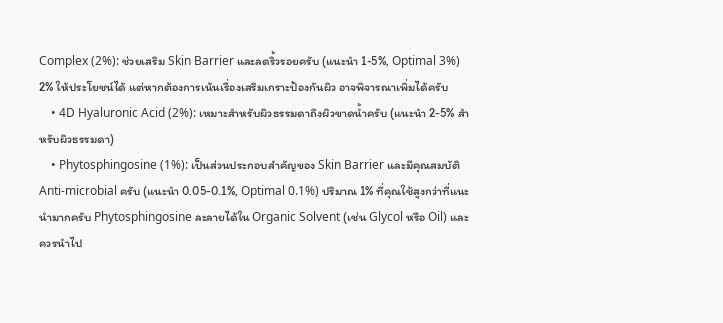Complex (2%): ช่วยเสริม Skin Barrier และลดริ้วรอยครับ (แนะนำ 1-5%, Optimal 3%) 2% ให้ประโยชน์ได้ แต่หากต้องการเน้นเรื่องเสริมเกราะป้องกันผิว อาจพิจารณาเพิ่มได้ครับ
    • 4D Hyaluronic Acid (2%): เหมาะสำหรับผิวธรรมดาถึงผิวขาดน้ำครับ (แนะนำ 2-5% สำหรับผิวธรรมดา)
    • Phytosphingosine (1%): เป็นส่วนประกอบสำคัญของ Skin Barrier และมีคุณสมบัติ Anti-microbial ครับ (แนะนำ 0.05-0.1%, Optimal 0.1%) ปริมาณ 1% ที่คุณใช้สูงกว่าที่แนะนำมากครับ Phytosphingosine ละลายได้ใน Organic Solvent (เช่น Glycol หรือ Oil) และควรนำไป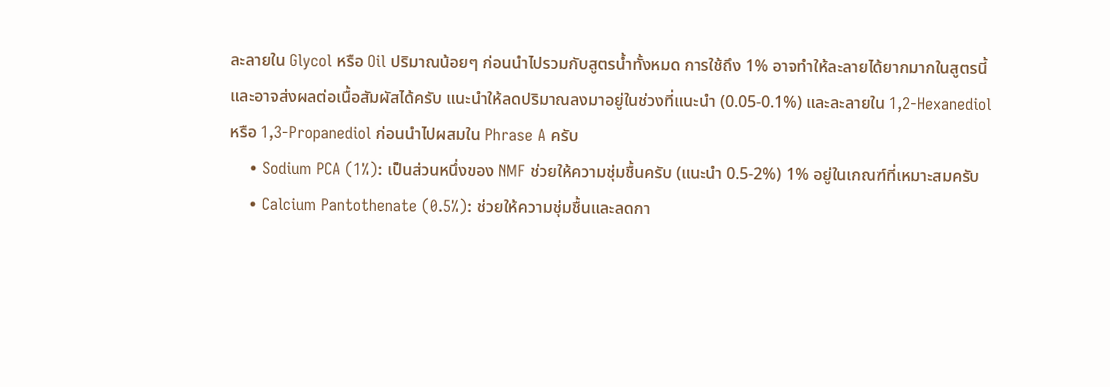ละลายใน Glycol หรือ Oil ปริมาณน้อยๆ ก่อนนำไปรวมกับสูตรน้ำทั้งหมด การใช้ถึง 1% อาจทำให้ละลายได้ยากมากในสูตรนี้และอาจส่งผลต่อเนื้อสัมผัสได้ครับ แนะนำให้ลดปริมาณลงมาอยู่ในช่วงที่แนะนำ (0.05-0.1%) และละลายใน 1,2-Hexanediol หรือ 1,3-Propanediol ก่อนนำไปผสมใน Phrase A ครับ
    • Sodium PCA (1%): เป็นส่วนหนึ่งของ NMF ช่วยให้ความชุ่มชื้นครับ (แนะนำ 0.5-2%) 1% อยู่ในเกณฑ์ที่เหมาะสมครับ
    • Calcium Pantothenate (0.5%): ช่วยให้ความชุ่มชื้นและลดกา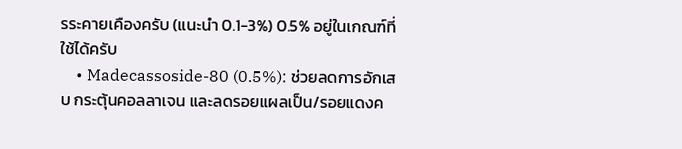รระคายเคืองครับ (แนะนำ 0.1-3%) 0.5% อยู่ในเกณฑ์ที่ใช้ได้ครับ
    • Madecassoside-80 (0.5%): ช่วยลดการอักเสบ กระตุ้นคอลลาเจน และลดรอยแผลเป็น/รอยแดงค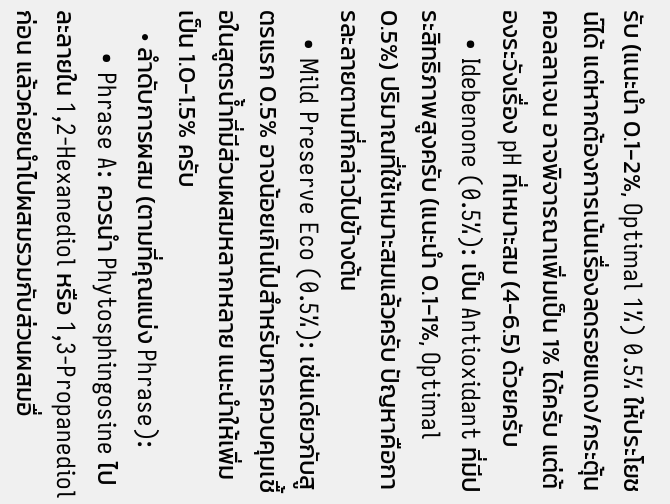รับ (แนะนำ 0.1-2%, Optimal 1%) 0.5% ให้ประโยชน์ได้ แต่หากต้องการเน้นเรื่องลดรอยแดง/กระตุ้นคอลลาเจน อาจพิจารณาเพิ่มเป็น 1% ได้ครับ แต่ต้องระวังเรื่อง pH ที่เหมาะสม (4-6.5) ด้วยครับ
    • Idebenone (0.5%): เป็น Antioxidant ที่มีประสิทธิภาพสูงครับ (แนะนำ 0.1-1%, Optimal 0.5%) ปริมาณที่ใช้เหมาะสมแล้วครับ ปัญหาคือการละลายตามที่กล่าวไปข้างต้น
    • Mild Preserve Eco (0.5%): เช่นเดียวกับสูตรแรก 0.5% อาจน้อยเกินไปสำหรับการควบคุมเชื้อในสูตรน้ำที่มีส่วนผสมหลากหลาย แนะนำให้เพิ่มเป็น 1.0-1.5% ครับ
    • ลำดับการผสม (ตามที่คุณแบ่ง Phrase):
      • Phrase A: ควรนำ Phytosphingosine ไปละลายใน 1,2-Hexanediol หรือ 1,3-Propanediol ก่อน แล้วค่อยนำไปผสมรวมกับส่วนผสมอื่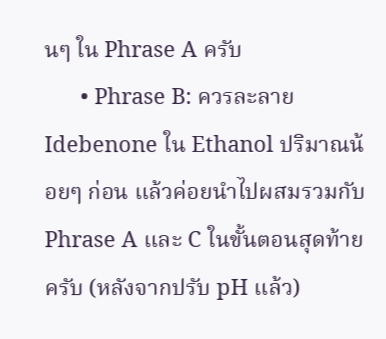นๆ ใน Phrase A ครับ
      • Phrase B: ควรละลาย Idebenone ใน Ethanol ปริมาณน้อยๆ ก่อน แล้วค่อยนำไปผสมรวมกับ Phrase A และ C ในขั้นตอนสุดท้ายครับ (หลังจากปรับ pH แล้ว)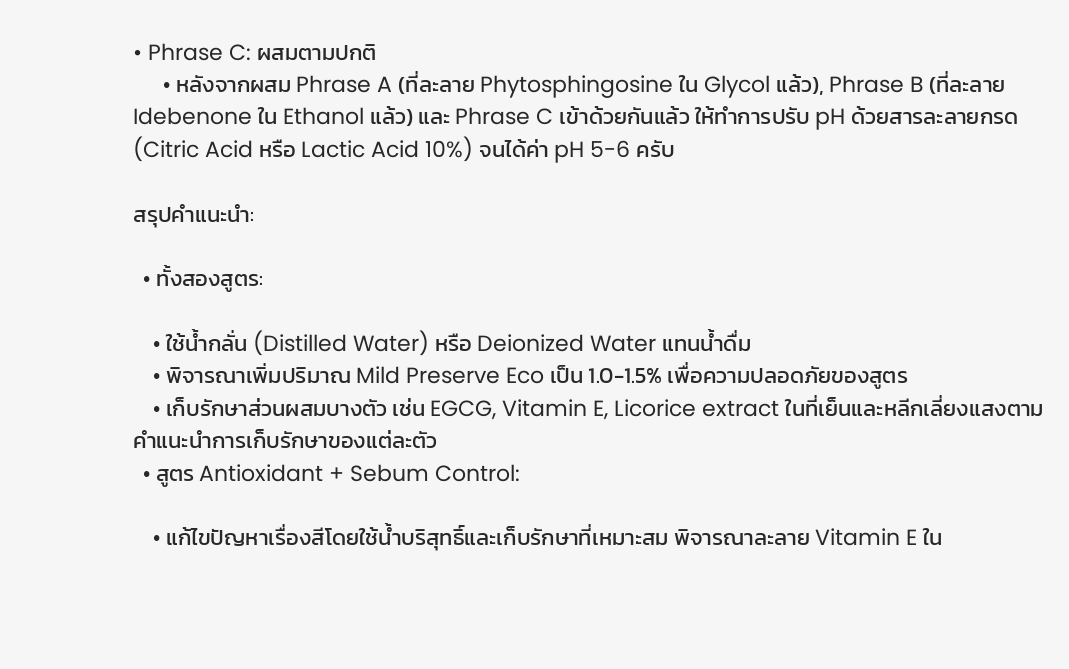• Phrase C: ผสมตามปกติ
      • หลังจากผสม Phrase A (ที่ละลาย Phytosphingosine ใน Glycol แล้ว), Phrase B (ที่ละลาย Idebenone ใน Ethanol แล้ว) และ Phrase C เข้าด้วยกันแล้ว ให้ทำการปรับ pH ด้วยสารละลายกรด (Citric Acid หรือ Lactic Acid 10%) จนได้ค่า pH 5-6 ครับ

สรุปคำแนะนำ:

  • ทั้งสองสูตร:

    • ใช้น้ำกลั่น (Distilled Water) หรือ Deionized Water แทนน้ำดื่ม
    • พิจารณาเพิ่มปริมาณ Mild Preserve Eco เป็น 1.0-1.5% เพื่อความปลอดภัยของสูตร
    • เก็บรักษาส่วนผสมบางตัว เช่น EGCG, Vitamin E, Licorice extract ในที่เย็นและหลีกเลี่ยงแสงตามคำแนะนำการเก็บรักษาของแต่ละตัว
  • สูตร Antioxidant + Sebum Control:

    • แก้ไขปัญหาเรื่องสีโดยใช้น้ำบริสุทธิ์และเก็บรักษาที่เหมาะสม พิจารณาละลาย Vitamin E ใน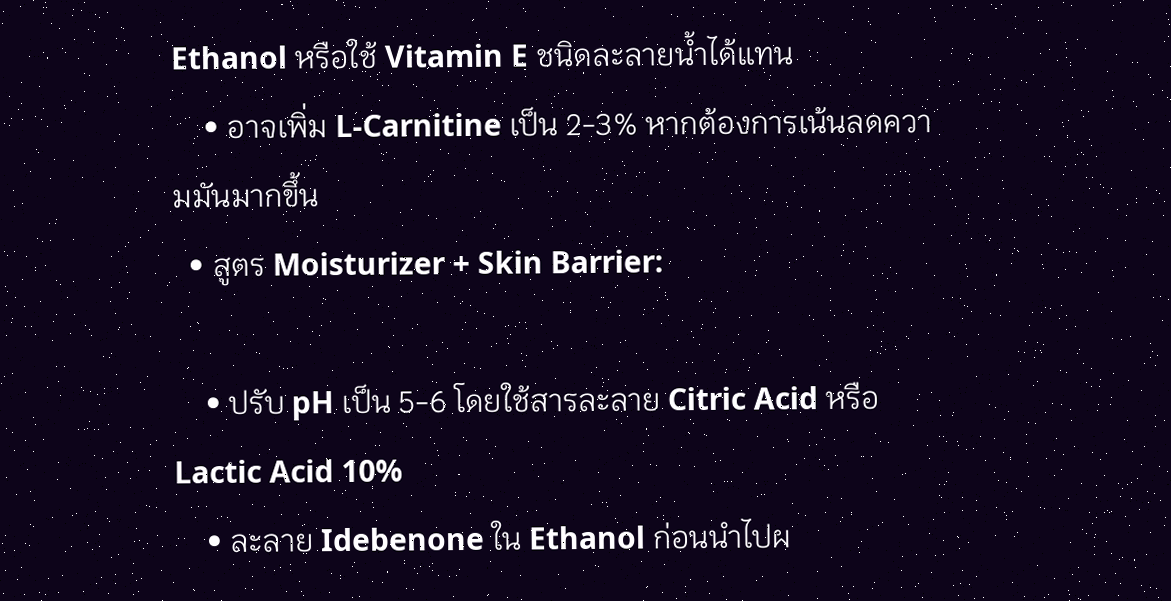Ethanol หรือใช้ Vitamin E ชนิดละลายน้ำได้แทน
    • อาจเพิ่ม L-Carnitine เป็น 2-3% หากต้องการเน้นลดความมันมากขึ้น
  • สูตร Moisturizer + Skin Barrier:

    • ปรับ pH เป็น 5-6 โดยใช้สารละลาย Citric Acid หรือ Lactic Acid 10%
    • ละลาย Idebenone ใน Ethanol ก่อนนำไปผ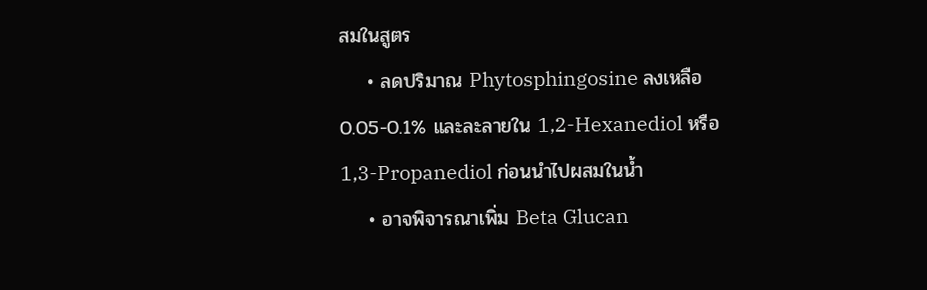สมในสูตร
    • ลดปริมาณ Phytosphingosine ลงเหลือ 0.05-0.1% และละลายใน 1,2-Hexanediol หรือ 1,3-Propanediol ก่อนนำไปผสมในน้ำ
    • อาจพิจารณาเพิ่ม Beta Glucan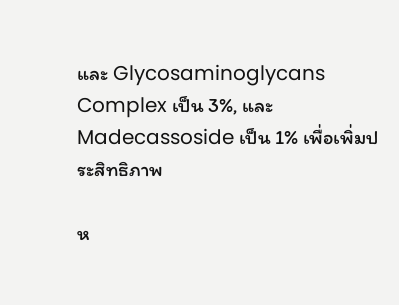และ Glycosaminoglycans Complex เป็น 3%, และ Madecassoside เป็น 1% เพื่อเพิ่มประสิทธิภาพ

ห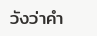วังว่าคำ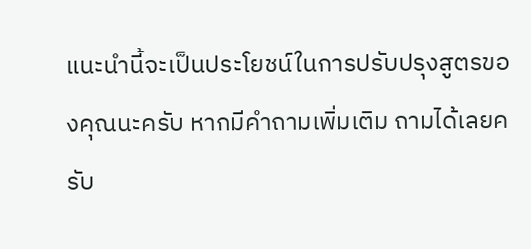แนะนำนี้จะเป็นประโยชน์ในการปรับปรุงสูตรของคุณนะครับ หากมีคำถามเพิ่มเติม ถามได้เลยครับ